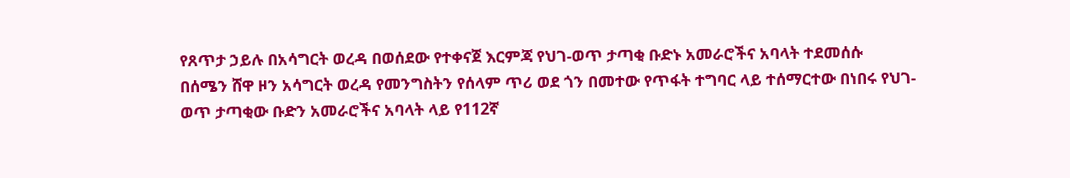የጸጥታ ኃይሉ በአሳግርት ወረዳ በወሰደው የተቀናጀ እርምጃ የህገ-ወጥ ታጣቂ ቡድኑ አመራሮችና አባላት ተደመሰሱ
በሰሜን ሸዋ ዞን አሳግርት ወረዳ የመንግስትን የሰላም ጥሪ ወደ ጎን በመተው የጥፋት ተግባር ላይ ተሰማርተው በነበሩ የህገ-ወጥ ታጣቂው ቡድን አመራሮችና አባላት ላይ የ112ኛ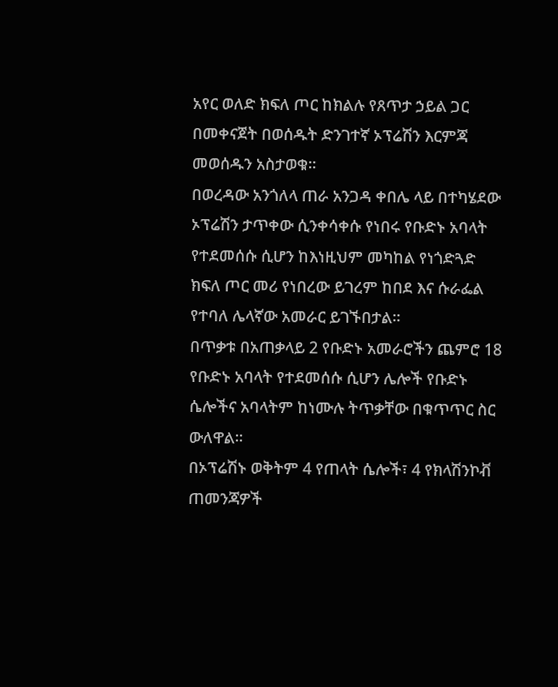አየር ወለድ ክፍለ ጦር ከክልሉ የጸጥታ ኃይል ጋር በመቀናጀት በወሰዱት ድንገተኛ ኦፕሬሽን እርምጃ መወሰዱን አስታወቁ።
በወረዳው አንጎለላ ጠራ አንጋዳ ቀበሌ ላይ በተካሄደው ኦፕሬሽን ታጥቀው ሲንቀሳቀሱ የነበሩ የቡድኑ አባላት የተደመሰሱ ሲሆን ከእነዚህም መካከል የነጎድጓድ ክፍለ ጦር መሪ የነበረው ይገረም ከበደ እና ሱራፌል የተባለ ሌላኛው አመራር ይገኙበታል።
በጥቃቱ በአጠቃላይ 2 የቡድኑ አመራሮችን ጨምሮ 18 የቡድኑ አባላት የተደመሰሱ ሲሆን ሌሎች የቡድኑ ሴሎችና አባላትም ከነሙሉ ትጥቃቸው በቁጥጥር ስር ውለዋል።
በኦፕሬሽኑ ወቅትም 4 የጠላት ሴሎች፣ 4 የክላሽንኮቭ ጠመንጃዎች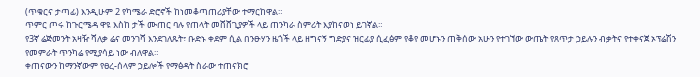(ጥቁርና ታጣፊ) እንዲሁም 2 የካሜራ ድሮኖች ከነመቆጣጠሪያቸው ተማርከዋል።
ጥምር ጦሩ ከጉርሜዳ ዋዩ እስከ ታች ሙጠር ባሉ የጠላት መሸሸጊያዎች ላይ ጠንካራ ስምሪት እያከናወነ ይገኛል።
የ3ኛ ሬጅመንት አዛዥ ሻለቃ ሬና መንገሻ እንደገለጹት፣ ቡድኑ ቀደም ሲል በንፁሃን ዜጎች ላይ ዘግናኝ ግድያና ዝርፊያ ሲፈፅም የቆየ መሆኑን ጠቅሰው አሁን የተገኘው ውጤት የጸጥታ ኃይሉን ብቃትና የተቀናጀ ኦፕሬሽን የመምራት ጥንካሬ የሚያሳይ ነው ብለዋል።
ቀጠናውን ከማንኛውም የፀረ-ሰላም ኃይሎች የማፅዳት ስራው ተጠናክሮ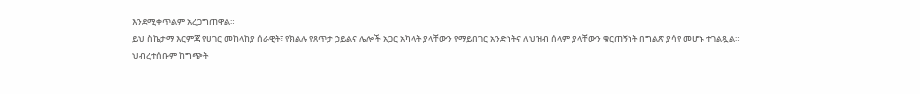እንደሚቀጥልም አረጋግጠዋል።
ይህ ስኬታማ እርምጃ የሀገር መከላከያ ሰራዊት፣ የክልሉ የጸጥታ ኃይልና ሌሎች አጋር አካላት ያላቸውን የማይበገር አንድነትና ለህዝብ ሰላም ያላቸውን ቁርጠኝነት በግልጽ ያሳየ መሆኑ ተገልጿል።
ህብረተሰቡም ከግጭት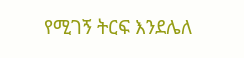የሚገኝ ትርፍ እንደሌለ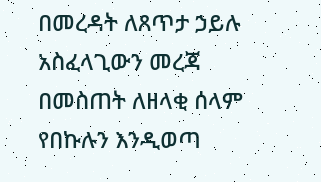በመረዳት ለጸጥታ ኃይሉ አስፈላጊውን መረጃ በመስጠት ለዘላቂ ሰላም የበኩሉን እንዲወጣ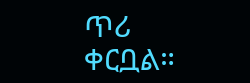ጥሪ ቀርቧል።